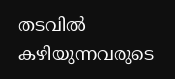തടവില്‍ കഴിയുന്നവരുടെ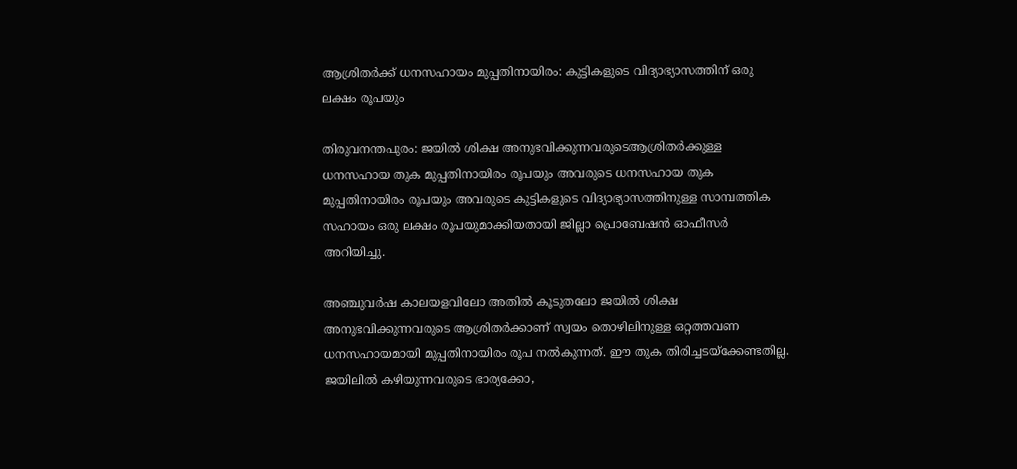ആശ്രിതര്‍ക്ക് ധനസഹായം മുപ്പതിനായിരം: കുട്ടികളുടെ വിദ്യാഭ്യാസത്തിന് ഒരു ലക്ഷം രൂപയും

തിരുവനന്തപുരം: ജയില്‍ ശിക്ഷ അനുഭവിക്കുന്നവരുടെആശ്രിതര്‍ക്കുള്ള ധനസഹായ തുക മുപ്പതിനായിരം രൂപയും അവരുടെ ധനസഹായ തുക മുപ്പതിനായിരം രൂപയും അവരുടെ കുട്ടികളുടെ വിദ്യാഭ്യാസത്തിനുള്ള സാമ്പത്തിക സഹായം ഒരു ലക്ഷം രൂപയുമാക്കിയതായി ജില്ലാ പ്രൊബേഷന്‍ ഓഫീസര്‍ അറിയിച്ചു.

അഞ്ചുവര്‍ഷ കാലയളവിലോ അതില്‍ കൂടുതലോ ജയില്‍ ശിക്ഷ അനുഭവിക്കുന്നവരുടെ ആശ്രിതര്‍ക്കാണ് സ്വയം തൊഴിലിനുള്ള ഒറ്റത്തവണ ധനസഹായമായി മുപ്പതിനായിരം രൂപ നല്‍കുന്നത്. ഈ തുക തിരിച്ചടയ്ക്കേണ്ടതില്ല.
ജയിലില്‍ കഴിയുന്നവരുടെ ഭാര്യക്കോ,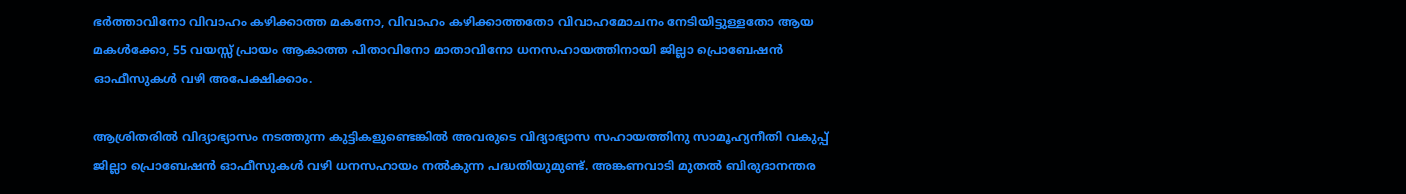ഭര്‍ത്താവിനോ വിവാഹം കഴിക്കാത്ത മകനോ, വിവാഹം കഴിക്കാത്തതോ വിവാഹമോചനം നേടിയിട്ടുള്ളതോ ആയ മകള്‍ക്കോ, 55 വയസ്സ് പ്രായം ആകാത്ത പിതാവിനോ മാതാവിനോ ധനസഹായത്തിനായി ജില്ലാ പ്രൊബേഷന്‍ ഓഫീസുകള്‍ വഴി അപേക്ഷിക്കാം.

ആശ്രിതരില്‍ വിദ്യാഭ്യാസം നടത്തുന്ന കുട്ടികളുണ്ടെങ്കില്‍ അവരുടെ വിദ്യാഭ്യാസ സഹായത്തിനു സാമൂഹ്യനീതി വകുപ്പ് ജില്ലാ പ്രൊബേഷന്‍ ഓഫീസുകള്‍ വഴി ധനസഹായം നല്‍കുന്ന പദ്ധതിയുമുണ്ട്. അങ്കണവാടി മുതല്‍ ബിരുദാനന്തര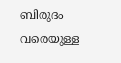ബിരുദം വരെയുള്ള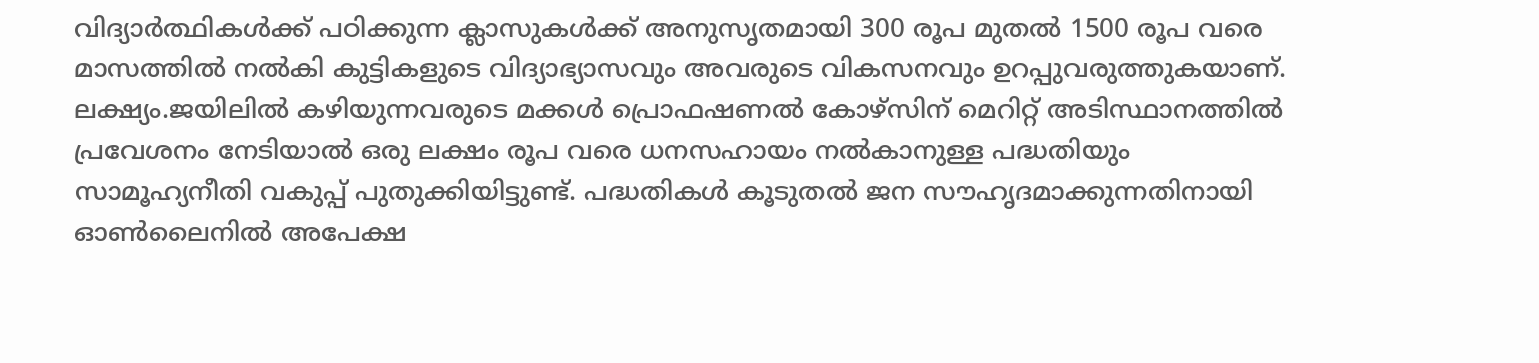വിദ്യാര്‍ത്ഥികള്‍ക്ക് പഠിക്കുന്ന ക്ലാസുകള്‍ക്ക് അനുസൃതമായി 300 രൂപ മുതല്‍ 1500 രൂപ വരെ മാസത്തില്‍ നല്‍കി കുട്ടികളുടെ വിദ്യാഭ്യാസവും അവരുടെ വികസനവും ഉറപ്പുവരുത്തുകയാണ്. ലക്ഷ്യം.ജയിലില്‍ കഴിയുന്നവരുടെ മക്കള്‍ പ്രൊഫഷണല്‍ കോഴ്സിന് മെറിറ്റ് അടിസ്ഥാനത്തില്‍ പ്രവേശനം നേടിയാല്‍ ഒരു ലക്ഷം രൂപ വരെ ധനസഹായം നല്‍കാനുള്ള പദ്ധതിയും സാമൂഹ്യനീതി വകുപ്പ് പുതുക്കിയിട്ടുണ്ട്. പദ്ധതികള്‍ കൂടുതല്‍ ജന സൗഹൃദമാക്കുന്നതിനായി ഓണ്‍ലൈനില്‍ അപേക്ഷ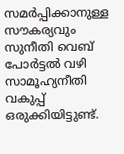സമര്‍പ്പിക്കാനുള്ള സൗകര്യവും സുനീതി വെബ് പോര്‍ട്ടല്‍ വഴി സാമൂഹ്യനീതി വകുപ്പ് ഒരുക്കിയിട്ടുണ്ട്.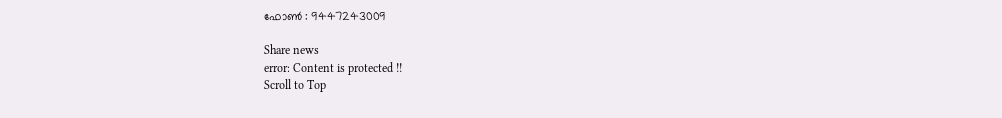ഫോണ്‍ : 9447243009

Share news
error: Content is protected !!
Scroll to Top